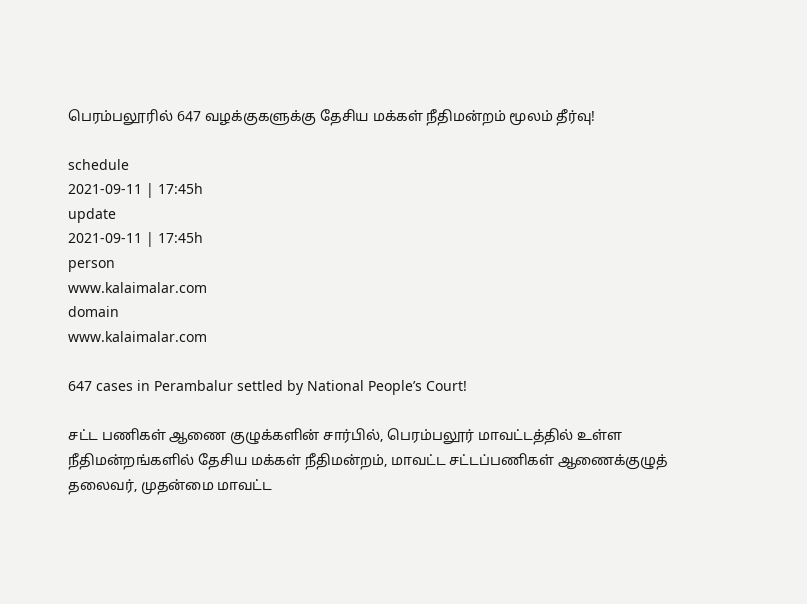பெரம்பலூரில் 647 வழக்குகளுக்கு தேசிய மக்கள் நீதிமன்றம் மூலம் தீர்வு!

schedule
2021-09-11 | 17:45h
update
2021-09-11 | 17:45h
person
www.kalaimalar.com
domain
www.kalaimalar.com

647 cases in Perambalur settled by National People’s Court!

சட்ட பணிகள் ஆணை குழுக்களின் சார்பில், பெரம்பலூர் மாவட்டத்தில் உள்ள நீதிமன்றங்களில் தேசிய மக்கள் நீதிமன்றம், மாவட்ட சட்டப்பணிகள் ஆணைக்குழுத் தலைவர், முதன்மை மாவட்ட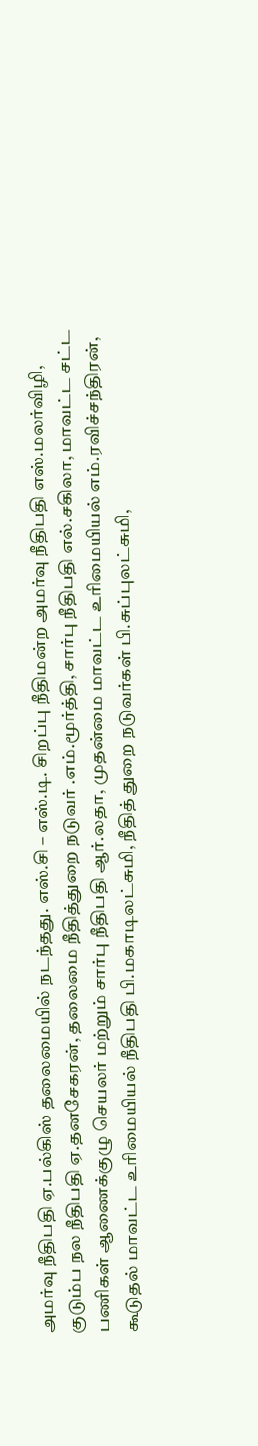அமர்வு நீதிபதி ஏ.பல்கிஸ் தலைமையில் நடந்தது. எஸ்.சி – எஸ்.டி. சிறப்பு நீதிமன்ற அமர்வு நீதிபதி எஸ்.மலர்விழி, குடும்ப நல நீதிபதி ஏ.தனசேகரன், தலைமை நீதித்துறை நடுவர் .எம்.மூர்த்தி, சார்பு நீதிபதி எல்.சகிலா, மாவட்ட சட்ட பணிகள் ஆணைக்குழு செயலர் மற்றும் சார்பு நீதிபதி ஆர்.லதா, முதன்மை மாவட்ட உரிமையியல் எம்.ரவிச்சந்திரன், கூடுதல் மாவட்ட உரிமையியல் நீதிபதி பி.மகாடிலட்சுமி, நீதித் துறை நடுவர்கள் பி.சுப்புலட்சுமி,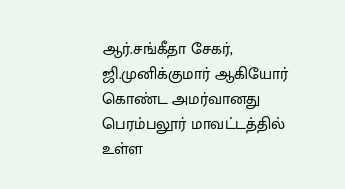ஆர்.சங்கீதா சேகர், ஜி.முனிக்குமார் ஆகியோர் கொண்ட அமர்வானது பெரம்பலூர் மாவட்டத்தில் உள்ள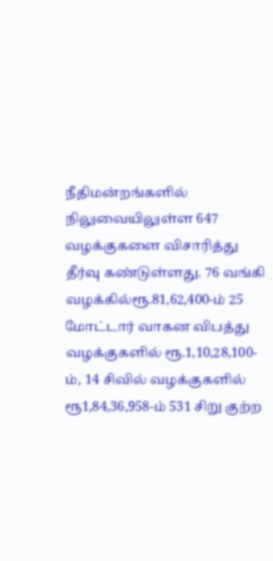நீதிமன்றங்களில் நிலுவையிலுள்ள 647 வழக்குகளை விசாரித்து தீர்வு கண்டுள்ளது. 76 வங்கி வழக்கில்ரூ.81,62,400-ம் 25 மோட்டார் வாகன விபத்து வழக்குகளில் ரூ.1,10,28,100-ம், 14 சிவில் வழக்குகளில் ரூ1,84,36,958-ம் 531 சிறு குற்ற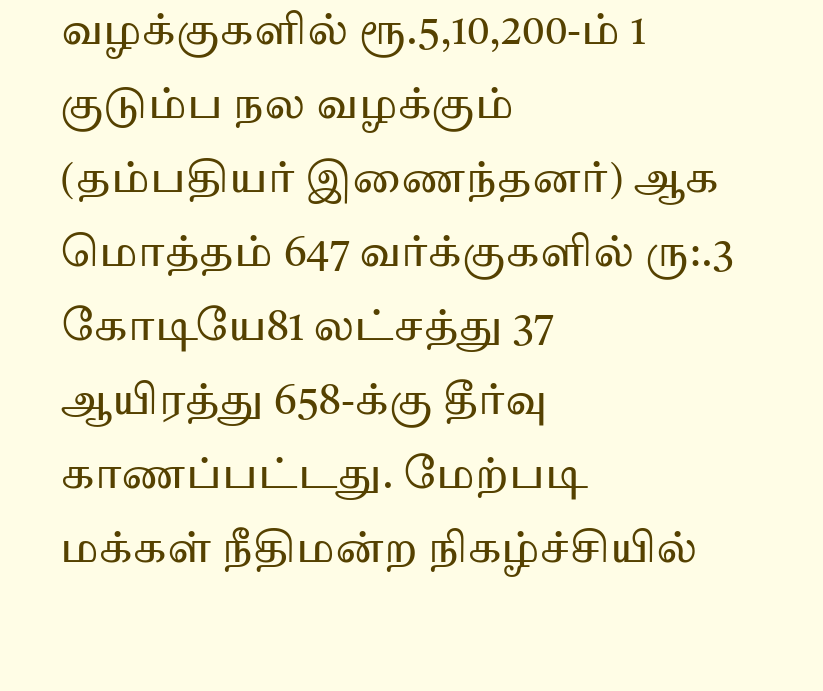வழக்குகளில் ரூ.5,10,200-ம் 1 குடும்ப நல வழக்கும் (தம்பதியர் இணைந்தனர்) ஆக மொத்தம் 647 வர்க்குகளில் ரு:.3 கோடியே81 லட்சத்து 37 ஆயிரத்து 658-க்கு தீர்வு காணப்பட்டது. மேற்படி மக்கள் நீதிமன்ற நிகழ்ச்சியில்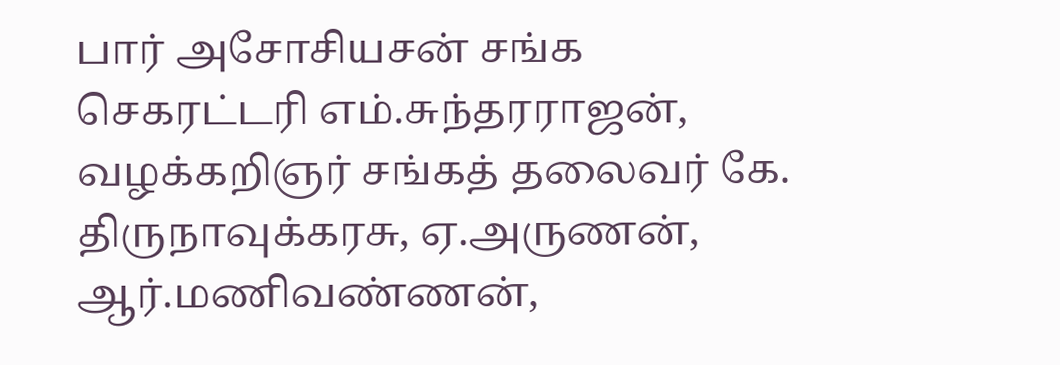பார் அசோசியசன் சங்க செகரட்டரி எம்.சுந்தரராஜன், வழக்கறிஞர் சங்கத் தலைவர் கே. திருநாவுக்கரசு, ஏ.அருணன், ஆர்.மணிவண்ணன்,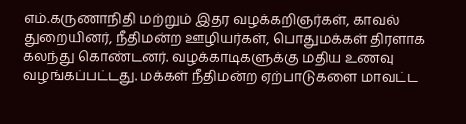எம்.கருணாநிதி மற்றும் இதர வழக்கறிஞர்கள், காவல் துறையினர், நீதிமன்ற ஊழியர்கள், பொதுமக்கள் திரளாக கலந்து கொண்டனர். வழக்காடிகளுக்கு மதிய உணவு வழங்கப்பட்டது. மக்கள் நீதிமன்ற ஏற்பாடுகளை மாவட்ட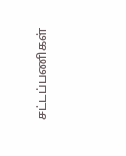சட்டப்பணிகள்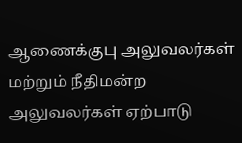ஆணைக்குபு அலுவலர்கள் மற்றும் நீதிமன்ற அலுவலர்கள் ஏற்பாடு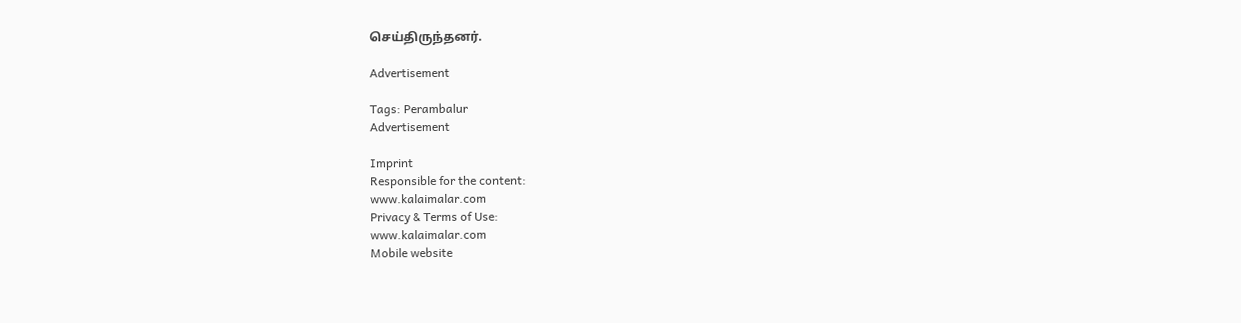செய்திருந்தனர்.

Advertisement

Tags: Perambalur
Advertisement

Imprint
Responsible for the content:
www.kalaimalar.com
Privacy & Terms of Use:
www.kalaimalar.com
Mobile website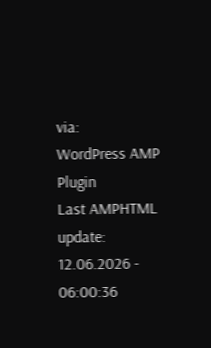via:
WordPress AMP Plugin
Last AMPHTML update:
12.06.2026 - 06:00:36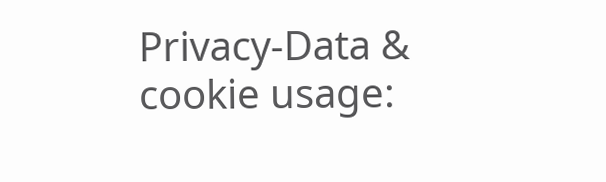Privacy-Data & cookie usage: